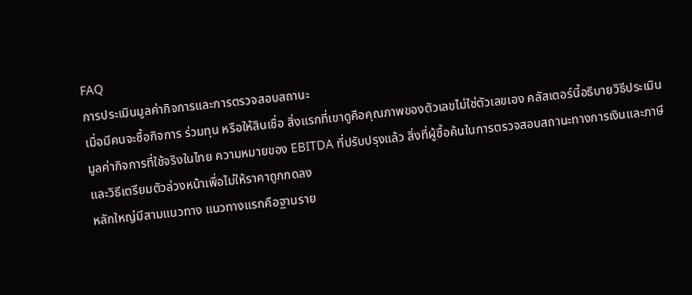FAQ
การประเมินมูลค่ากิจการและการตรวจสอบสถานะ
เมื่อมีคนจะซื้อกิจการ ร่วมทุน หรือให้สินเชื่อ สิ่งแรกที่เขาดูคือคุณภาพของตัวเลขไม่ใช่ตัวเลขเอง คลัสเตอร์นี้อธิบายวิธีประเมินมูลค่ากิจการที่ใช้จริงในไทย ความหมายของ EBITDA ที่ปรับปรุงแล้ว สิ่งที่ผู้ซื้อค้นในการตรวจสอบสถานะทางการเงินและภาษี และวิธีเตรียมตัวล่วงหน้าเพื่อไม่ให้ราคาถูกกดลง
หลักใหญ่มีสามแนวทาง แนวทางแรกคือฐานราย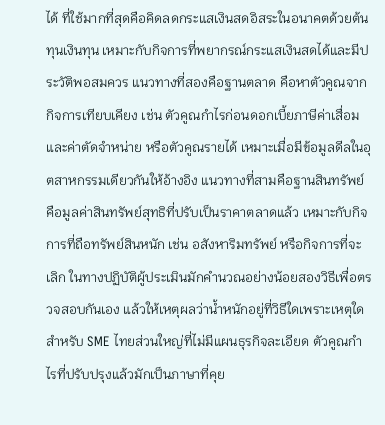ได้ ที่ใช้มากที่สุดคือคิดลดกระแสเงินสดอิสระในอนาคตด้วยต้นทุนเงินทุน เหมาะกับกิจการที่พยากรณ์กระแสเงินสดได้และมีประวัติพอสมควร แนวทางที่สองคือฐานตลาด คือหาตัวคูณจากกิจการเทียบเคียง เช่น ตัวคูณกำไรก่อนดอกเบี้ยภาษีค่าเสื่อมและค่าตัดจำหน่าย หรือตัวคูณรายได้ เหมาะเมื่อมีข้อมูลดีลในอุตสาหกรรมเดียวกันให้อ้างอิง แนวทางที่สามคือฐานสินทรัพย์ คือมูลค่าสินทรัพย์สุทธิที่ปรับเป็นราคาตลาดแล้ว เหมาะกับกิจการที่ถือทรัพย์สินหนัก เช่น อสังหาริมทรัพย์ หรือกิจการที่จะเลิก ในทางปฏิบัติผู้ประเมินมักคำนวณอย่างน้อยสองวิธีเพื่อตรวจสอบกันเอง แล้วให้เหตุผลว่าน้ำหนักอยู่ที่วิธีใดเพราะเหตุใด สำหรับ SME ไทยส่วนใหญ่ที่ไม่มีแผนธุรกิจละเอียด ตัวคูณกำไรที่ปรับปรุงแล้วมักเป็นภาษาที่คุย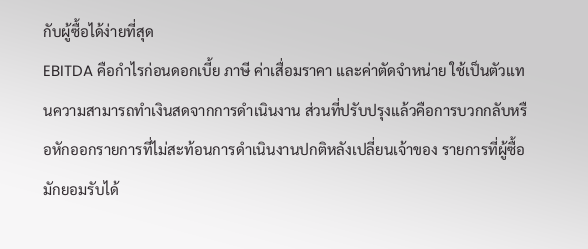กับผู้ซื้อได้ง่ายที่สุด
EBITDA คือกำไรก่อนดอกเบี้ย ภาษี ค่าเสื่อมราคา และค่าตัดจำหน่าย ใช้เป็นตัวแทนความสามารถทำเงินสดจากการดำเนินงาน ส่วนที่ปรับปรุงแล้วคือการบวกกลับหรือหักออกรายการที่ไม่สะท้อนการดำเนินงานปกติหลังเปลี่ยนเจ้าของ รายการที่ผู้ซื้อมักยอมรับได้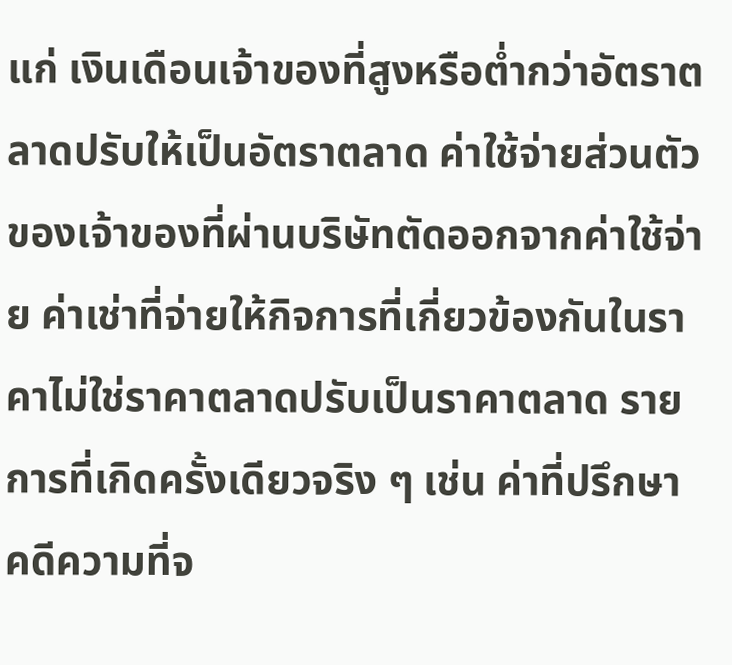แก่ เงินเดือนเจ้าของที่สูงหรือต่ำกว่าอัตราตลาดปรับให้เป็นอัตราตลาด ค่าใช้จ่ายส่วนตัวของเจ้าของที่ผ่านบริษัทตัดออกจากค่าใช้จ่าย ค่าเช่าที่จ่ายให้กิจการที่เกี่ยวข้องกันในราคาไม่ใช่ราคาตลาดปรับเป็นราคาตลาด รายการที่เกิดครั้งเดียวจริง ๆ เช่น ค่าที่ปรึกษาคดีความที่จ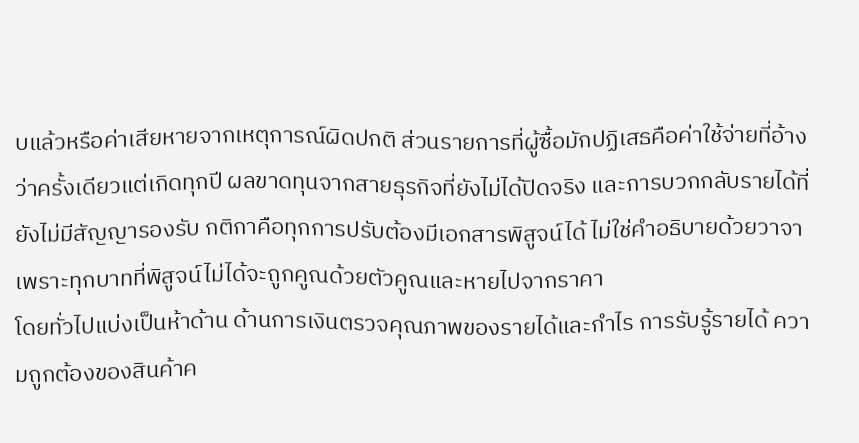บแล้วหรือค่าเสียหายจากเหตุการณ์ผิดปกติ ส่วนรายการที่ผู้ซื้อมักปฏิเสธคือค่าใช้จ่ายที่อ้างว่าครั้งเดียวแต่เกิดทุกปี ผลขาดทุนจากสายธุรกิจที่ยังไม่ได้ปิดจริง และการบวกกลับรายได้ที่ยังไม่มีสัญญารองรับ กติกาคือทุกการปรับต้องมีเอกสารพิสูจน์ได้ ไม่ใช่คำอธิบายด้วยวาจา เพราะทุกบาทที่พิสูจน์ไม่ได้จะถูกคูณด้วยตัวคูณและหายไปจากราคา
โดยทั่วไปแบ่งเป็นห้าด้าน ด้านการเงินตรวจคุณภาพของรายได้และกำไร การรับรู้รายได้ ความถูกต้องของสินค้าค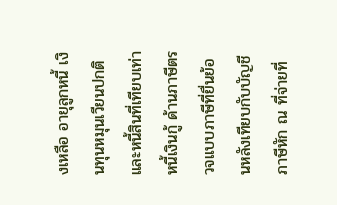งเหลือ อายุลูกหนี้ เงินทุนหมุนเวียนปกติ และหนี้สินที่เทียบเท่าหนี้เงินกู้ ด้านภาษีตรวจแบบภาษีที่ยื่นย้อนหลังเทียบกับบัญชี ภาษีหัก ณ ที่จ่ายที่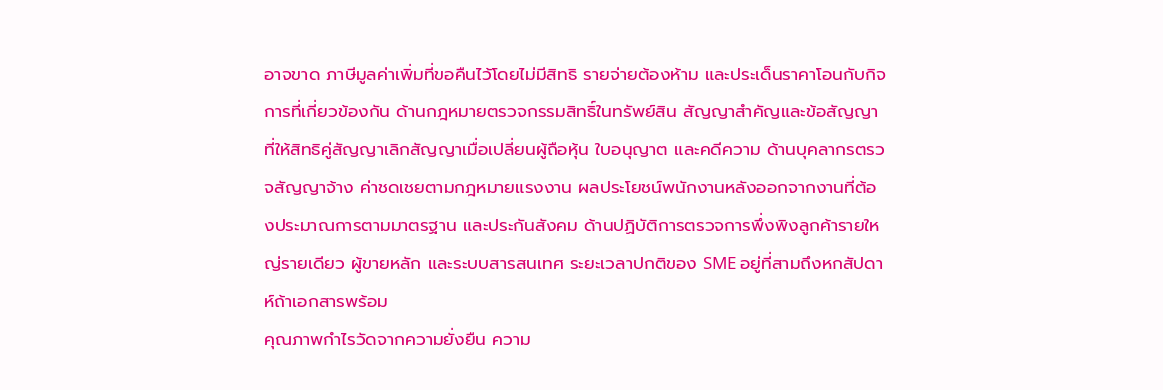อาจขาด ภาษีมูลค่าเพิ่มที่ขอคืนไว้โดยไม่มีสิทธิ รายจ่ายต้องห้าม และประเด็นราคาโอนกับกิจการที่เกี่ยวข้องกัน ด้านกฎหมายตรวจกรรมสิทธิ์ในทรัพย์สิน สัญญาสำคัญและข้อสัญญาที่ให้สิทธิคู่สัญญาเลิกสัญญาเมื่อเปลี่ยนผู้ถือหุ้น ใบอนุญาต และคดีความ ด้านบุคลากรตรวจสัญญาจ้าง ค่าชดเชยตามกฎหมายแรงงาน ผลประโยชน์พนักงานหลังออกจากงานที่ต้องประมาณการตามมาตรฐาน และประกันสังคม ด้านปฏิบัติการตรวจการพึ่งพิงลูกค้ารายใหญ่รายเดียว ผู้ขายหลัก และระบบสารสนเทศ ระยะเวลาปกติของ SME อยู่ที่สามถึงหกสัปดาห์ถ้าเอกสารพร้อม
คุณภาพกำไรวัดจากความยั่งยืน ความ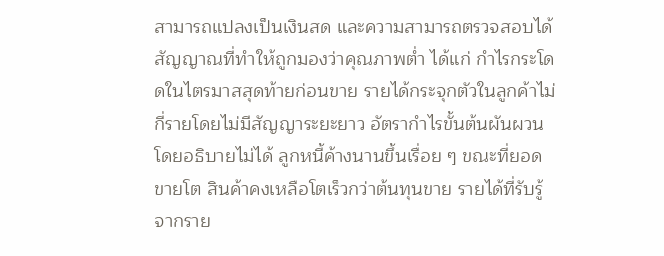สามารถแปลงเป็นเงินสด และความสามารถตรวจสอบได้ สัญญาณที่ทำให้ถูกมองว่าคุณภาพต่ำ ได้แก่ กำไรกระโดดในไตรมาสสุดท้ายก่อนขาย รายได้กระจุกตัวในลูกค้าไม่กี่รายโดยไม่มีสัญญาระยะยาว อัตรากำไรขั้นต้นผันผวนโดยอธิบายไม่ได้ ลูกหนี้ค้างนานขึ้นเรื่อย ๆ ขณะที่ยอดขายโต สินค้าคงเหลือโตเร็วกว่าต้นทุนขาย รายได้ที่รับรู้จากราย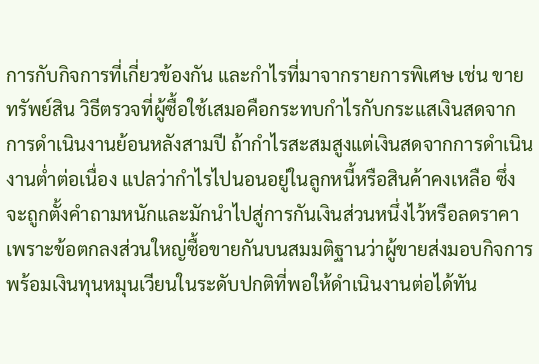การกับกิจการที่เกี่ยวข้องกัน และกำไรที่มาจากรายการพิเศษ เช่น ขายทรัพย์สิน วิธีตรวจที่ผู้ซื้อใช้เสมอคือกระทบกำไรกับกระแสเงินสดจากการดำเนินงานย้อนหลังสามปี ถ้ากำไรสะสมสูงแต่เงินสดจากการดำเนินงานต่ำต่อเนื่อง แปลว่ากำไรไปนอนอยู่ในลูกหนี้หรือสินค้าคงเหลือ ซึ่งจะถูกตั้งคำถามหนักและมักนำไปสู่การกันเงินส่วนหนึ่งไว้หรือลดราคา
เพราะข้อตกลงส่วนใหญ่ซื้อขายกันบนสมมติฐานว่าผู้ขายส่งมอบกิจการพร้อมเงินทุนหมุนเวียนในระดับปกติที่พอให้ดำเนินงานต่อได้ทัน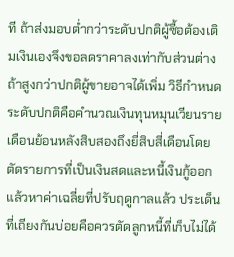ที ถ้าส่งมอบต่ำกว่าระดับปกติผู้ซื้อต้องเติมเงินเองจึงขอลดราคาลงเท่ากับส่วนต่าง ถ้าสูงกว่าปกติผู้ขายอาจได้เพิ่ม วิธีกำหนดระดับปกติคือคำนวณเงินทุนหมุนเวียนรายเดือนย้อนหลังสิบสองถึงยี่สิบสี่เดือนโดยตัดรายการที่เป็นเงินสดและหนี้เงินกู้ออก แล้วหาค่าเฉลี่ยที่ปรับฤดูกาลแล้ว ประเด็นที่เถียงกันบ่อยคือควรตัดลูกหนี้ที่เก็บไม่ได้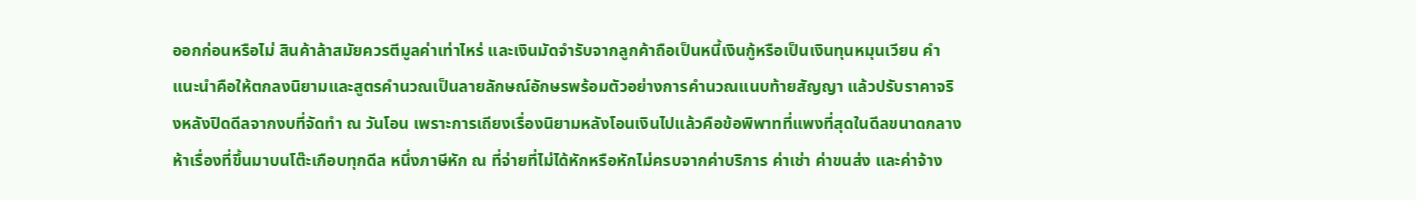ออกก่อนหรือไม่ สินค้าล้าสมัยควรตีมูลค่าเท่าไหร่ และเงินมัดจำรับจากลูกค้าถือเป็นหนี้เงินกู้หรือเป็นเงินทุนหมุนเวียน คำแนะนำคือให้ตกลงนิยามและสูตรคำนวณเป็นลายลักษณ์อักษรพร้อมตัวอย่างการคำนวณแนบท้ายสัญญา แล้วปรับราคาจริงหลังปิดดีลจากงบที่จัดทำ ณ วันโอน เพราะการเถียงเรื่องนิยามหลังโอนเงินไปแล้วคือข้อพิพาทที่แพงที่สุดในดีลขนาดกลาง
ห้าเรื่องที่ขึ้นมาบนโต๊ะเกือบทุกดีล หนึ่งภาษีหัก ณ ที่จ่ายที่ไม่ได้หักหรือหักไม่ครบจากค่าบริการ ค่าเช่า ค่าขนส่ง และค่าจ้าง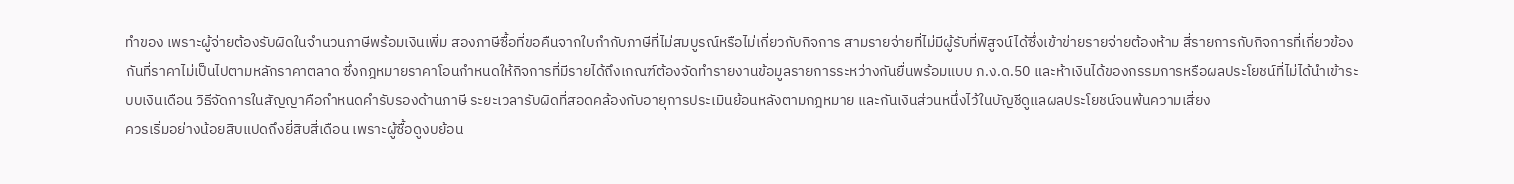ทำของ เพราะผู้จ่ายต้องรับผิดในจำนวนภาษีพร้อมเงินเพิ่ม สองภาษีซื้อที่ขอคืนจากใบกำกับภาษีที่ไม่สมบูรณ์หรือไม่เกี่ยวกับกิจการ สามรายจ่ายที่ไม่มีผู้รับที่พิสูจน์ได้ซึ่งเข้าข่ายรายจ่ายต้องห้าม สี่รายการกับกิจการที่เกี่ยวข้องกันที่ราคาไม่เป็นไปตามหลักราคาตลาด ซึ่งกฎหมายราคาโอนกำหนดให้กิจการที่มีรายได้ถึงเกณฑ์ต้องจัดทำรายงานข้อมูลรายการระหว่างกันยื่นพร้อมแบบ ภ.ง.ด.50 และห้าเงินได้ของกรรมการหรือผลประโยชน์ที่ไม่ได้นำเข้าระบบเงินเดือน วิธีจัดการในสัญญาคือกำหนดคำรับรองด้านภาษี ระยะเวลารับผิดที่สอดคล้องกับอายุการประเมินย้อนหลังตามกฎหมาย และกันเงินส่วนหนึ่งไว้ในบัญชีดูแลผลประโยชน์จนพ้นความเสี่ยง
ควรเริ่มอย่างน้อยสิบแปดถึงยี่สิบสี่เดือน เพราะผู้ซื้อดูงบย้อน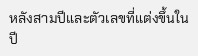หลังสามปีและตัวเลขที่แต่งขึ้นในปี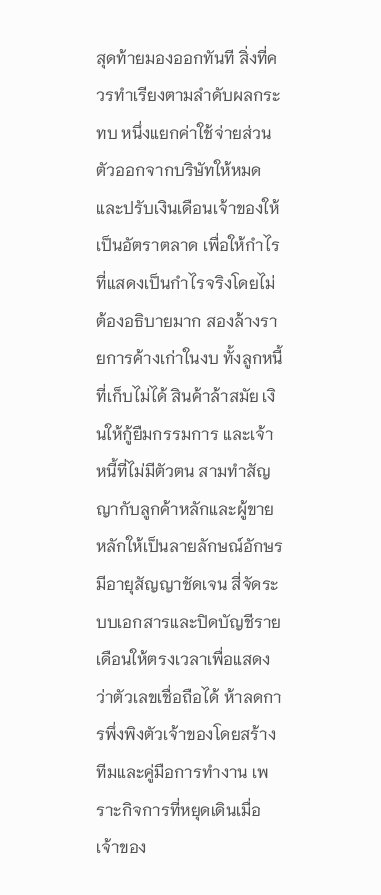สุดท้ายมองออกทันที สิ่งที่ควรทำเรียงตามลำดับผลกระทบ หนึ่งแยกค่าใช้จ่ายส่วนตัวออกจากบริษัทให้หมดและปรับเงินเดือนเจ้าของให้เป็นอัตราตลาด เพื่อให้กำไรที่แสดงเป็นกำไรจริงโดยไม่ต้องอธิบายมาก สองล้างรายการค้างเก่าในงบ ทั้งลูกหนี้ที่เก็บไม่ได้ สินค้าล้าสมัย เงินให้กู้ยืมกรรมการ และเจ้าหนี้ที่ไม่มีตัวตน สามทำสัญญากับลูกค้าหลักและผู้ขายหลักให้เป็นลายลักษณ์อักษรมีอายุสัญญาชัดเจน สี่จัดระบบเอกสารและปิดบัญชีรายเดือนให้ตรงเวลาเพื่อแสดงว่าตัวเลขเชื่อถือได้ ห้าลดการพึ่งพิงตัวเจ้าของโดยสร้างทีมและคู่มือการทำงาน เพราะกิจการที่หยุดเดินเมื่อเจ้าของ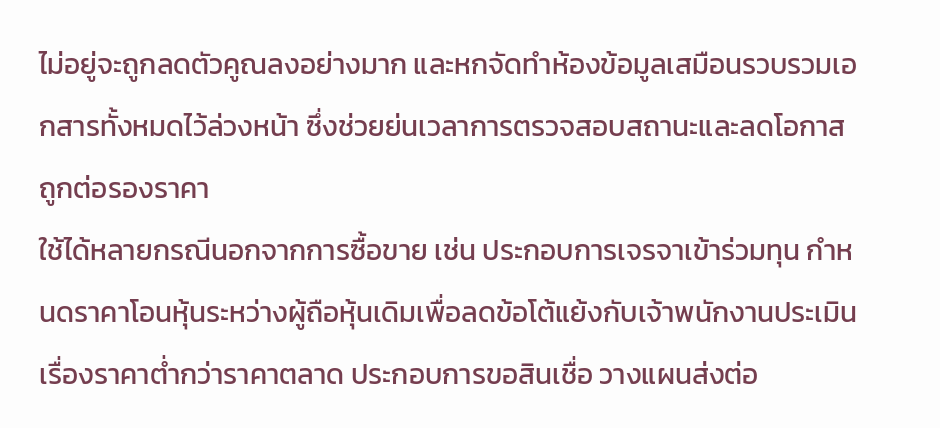ไม่อยู่จะถูกลดตัวคูณลงอย่างมาก และหกจัดทำห้องข้อมูลเสมือนรวบรวมเอกสารทั้งหมดไว้ล่วงหน้า ซึ่งช่วยย่นเวลาการตรวจสอบสถานะและลดโอกาสถูกต่อรองราคา
ใช้ได้หลายกรณีนอกจากการซื้อขาย เช่น ประกอบการเจรจาเข้าร่วมทุน กำหนดราคาโอนหุ้นระหว่างผู้ถือหุ้นเดิมเพื่อลดข้อโต้แย้งกับเจ้าพนักงานประเมินเรื่องราคาต่ำกว่าราคาตลาด ประกอบการขอสินเชื่อ วางแผนส่งต่อ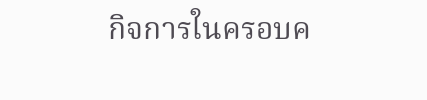กิจการในครอบค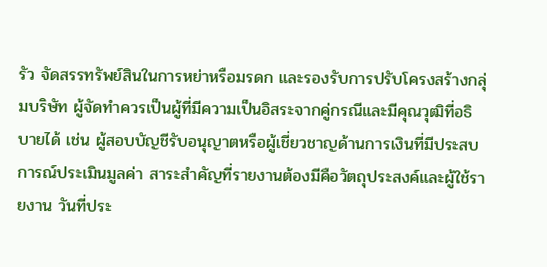รัว จัดสรรทรัพย์สินในการหย่าหรือมรดก และรองรับการปรับโครงสร้างกลุ่มบริษัท ผู้จัดทำควรเป็นผู้ที่มีความเป็นอิสระจากคู่กรณีและมีคุณวุฒิที่อธิบายได้ เช่น ผู้สอบบัญชีรับอนุญาตหรือผู้เชี่ยวชาญด้านการเงินที่มีประสบการณ์ประเมินมูลค่า สาระสำคัญที่รายงานต้องมีคือวัตถุประสงค์และผู้ใช้รายงาน วันที่ประ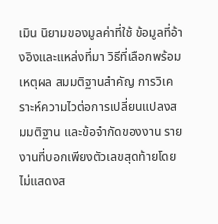เมิน นิยามของมูลค่าที่ใช้ ข้อมูลที่อ้างอิงและแหล่งที่มา วิธีที่เลือกพร้อมเหตุผล สมมติฐานสำคัญ การวิเคราะห์ความไวต่อการเปลี่ยนแปลงสมมติฐาน และข้อจำกัดของงาน รายงานที่บอกเพียงตัวเลขสุดท้ายโดยไม่แสดงส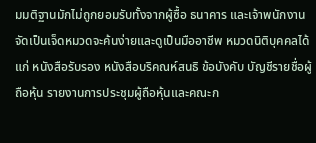มมติฐานมักไม่ถูกยอมรับทั้งจากผู้ซื้อ ธนาคาร และเจ้าพนักงาน
จัดเป็นเจ็ดหมวดจะค้นง่ายและดูเป็นมืออาชีพ หมวดนิติบุคคลได้แก่ หนังสือรับรอง หนังสือบริคณห์สนธิ ข้อบังคับ บัญชีรายชื่อผู้ถือหุ้น รายงานการประชุมผู้ถือหุ้นและคณะก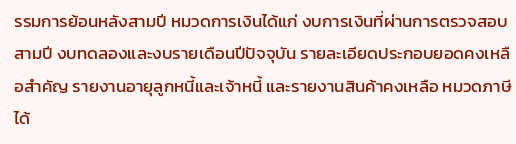รรมการย้อนหลังสามปี หมวดการเงินได้แก่ งบการเงินที่ผ่านการตรวจสอบสามปี งบทดลองและงบรายเดือนปีปัจจุบัน รายละเอียดประกอบยอดคงเหลือสำคัญ รายงานอายุลูกหนี้และเจ้าหนี้ และรายงานสินค้าคงเหลือ หมวดภาษีได้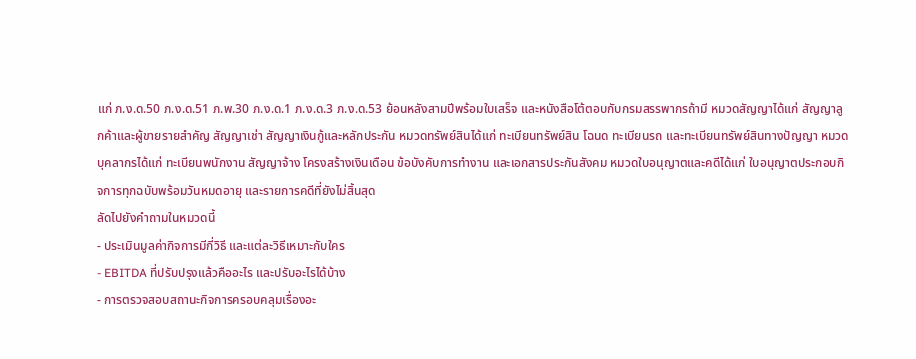แก่ ภ.ง.ด.50 ภ.ง.ด.51 ภ.พ.30 ภ.ง.ด.1 ภ.ง.ด.3 ภ.ง.ด.53 ย้อนหลังสามปีพร้อมใบเสร็จ และหนังสือโต้ตอบกับกรมสรรพากรถ้ามี หมวดสัญญาได้แก่ สัญญาลูกค้าและผู้ขายรายสำคัญ สัญญาเช่า สัญญาเงินกู้และหลักประกัน หมวดทรัพย์สินได้แก่ ทะเบียนทรัพย์สิน โฉนด ทะเบียนรถ และทะเบียนทรัพย์สินทางปัญญา หมวดบุคลากรได้แก่ ทะเบียนพนักงาน สัญญาจ้าง โครงสร้างเงินเดือน ข้อบังคับการทำงาน และเอกสารประกันสังคม หมวดใบอนุญาตและคดีได้แก่ ใบอนุญาตประกอบกิจการทุกฉบับพร้อมวันหมดอายุ และรายการคดีที่ยังไม่สิ้นสุด
ลัดไปยังคำถามในหมวดนี้
- ประเมินมูลค่ากิจการมีกี่วิธี และแต่ละวิธีเหมาะกับใคร
- EBITDA ที่ปรับปรุงแล้วคืออะไร และปรับอะไรได้บ้าง
- การตรวจสอบสถานะกิจการครอบคลุมเรื่องอะ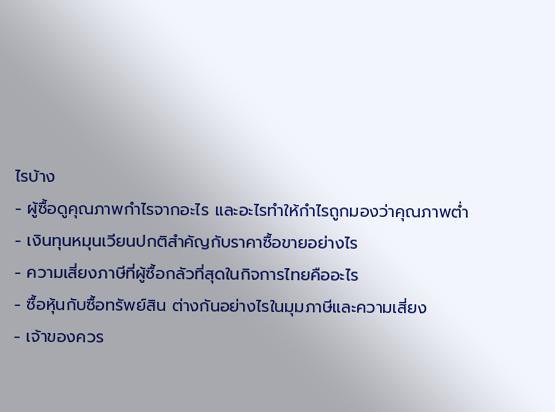ไรบ้าง
- ผู้ซื้อดูคุณภาพกำไรจากอะไร และอะไรทำให้กำไรถูกมองว่าคุณภาพต่ำ
- เงินทุนหมุนเวียนปกติสำคัญกับราคาซื้อขายอย่างไร
- ความเสี่ยงภาษีที่ผู้ซื้อกลัวที่สุดในกิจการไทยคืออะไร
- ซื้อหุ้นกับซื้อทรัพย์สิน ต่างกันอย่างไรในมุมภาษีและความเสี่ยง
- เจ้าของควร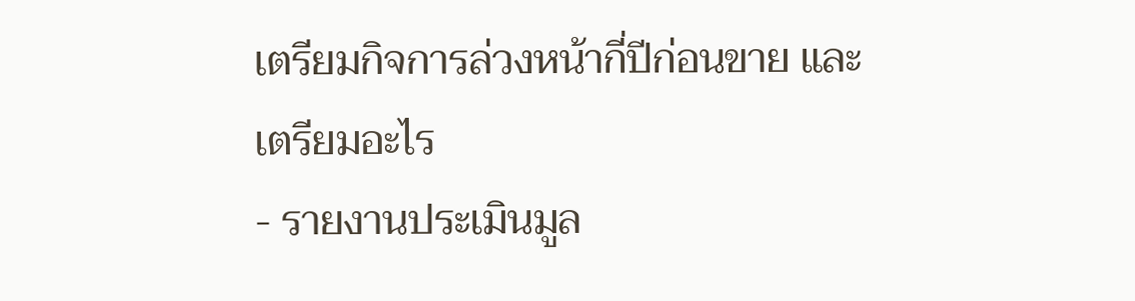เตรียมกิจการล่วงหน้ากี่ปีก่อนขาย และเตรียมอะไร
- รายงานประเมินมูล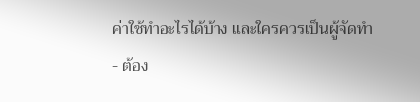ค่าใช้ทำอะไรได้บ้าง และใครควรเป็นผู้จัดทำ
- ต้อง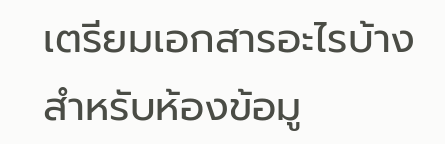เตรียมเอกสารอะไรบ้างสำหรับห้องข้อมู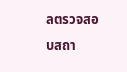ลตรวจสอบสถา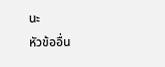นะ
หัวข้ออื่น